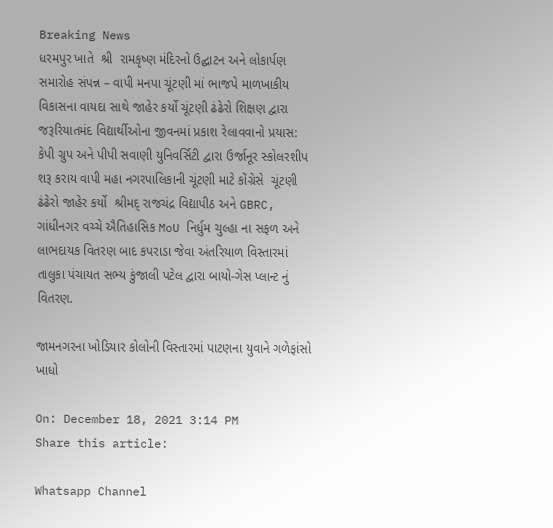Breaking News
ધરમપુર ખાતે  શ્રી  રામકૃષ્ણ મંદિરનો ઉદ્ઘાટન અને લોકાર્પણ સમારોહ સંપન્ન – વાપી મનપા ચૂંટણી માં ભાજપે માળખાકીય વિકાસના વાયદા સાથે જાહેર કર્યો ચૂંટણી ઢંઢેરો શિક્ષણ દ્વારા જરૂરિયાતમંદ વિદ્યાર્થીઓના જીવનમાં પ્રકાશ રેલાવવાનો પ્રયાસ: કેપી ગ્રુપ અને પીપી સવાણી યુનિવર્સિટી દ્વારા ઉર્જાનૂર સ્કોલરશીપ શરૂ કરાય વાપી મહા નગરપાલિકાની ચૂંટણી માટે કોંગ્રેસે  ચૂંટણી ઢંઢેરો જાહેર કર્યો  શ્રીમદ્ રાજચંદ્ર વિદ્યાપીઠ અને GBRC, ગાંધીનગર વચ્ચે ઐતિહાસિક MoU નિર્ધુમ ચુલ્હા ના સફળ અને લાભદાયક વિતરણ બાદ કપરાડા જેવા અંતરિયાળ વિસ્તારમાં તાલુકા પંચાયત સભ્ય કુંજાલી પટેલ દ્વારા બાયો-ગેસ પ્લાન્ટ નું વિતરણ.

જામનગરના ખોડિયાર કોલોની વિસ્તારમાં પાટણના યુવાને ગળેફાંસો ખાધો

On: December 18, 2021 3:14 PM
Share this article:

Whatsapp Channel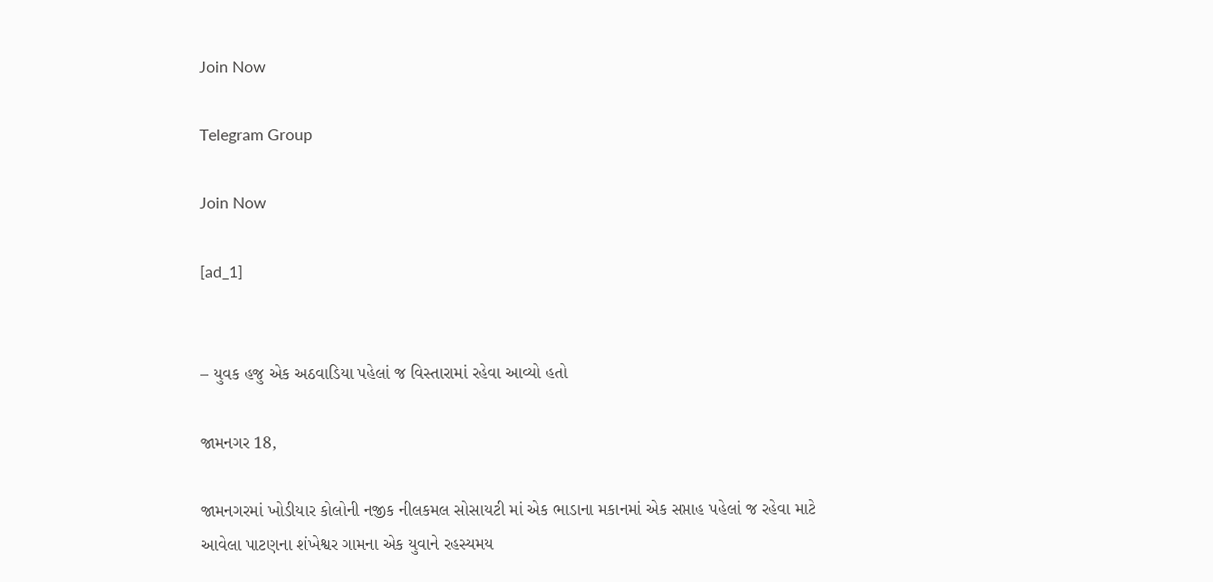Join Now

Telegram Group

Join Now

[ad_1]


– યુવક હજુ એક અઠવાડિયા પહેલાં જ વિસ્તારામાં રહેવા આવ્યો હતો

જામનગર 18,

જામનગરમાં ખોડીયાર કોલોની નજીક નીલકમલ સોસાયટી માં એક ભાડાના મકાનમાં એક સપ્તાહ પહેલાં જ રહેવા માટે આવેલા પાટણના શંખેશ્વર ગામના એક યુવાને રહસ્યમય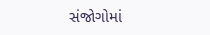સંજોગોમાં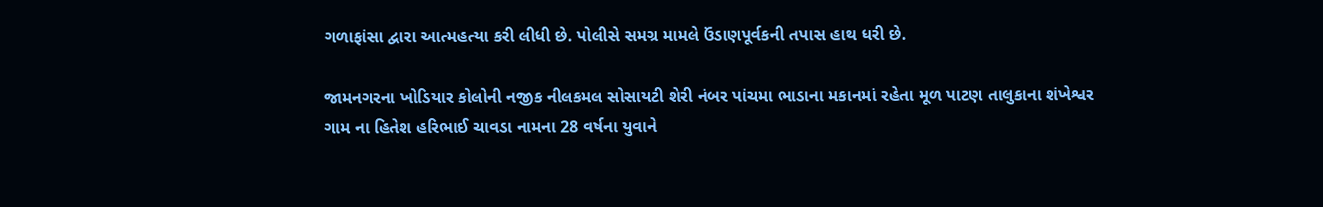ગળાફાંસા દ્વારા આત્મહત્યા કરી લીધી છે. પોલીસે સમગ્ર મામલે ઉંડાણપૂર્વકની તપાસ હાથ ધરી છે.

જામનગરના ખોડિયાર કોલોની નજીક નીલકમલ સોસાયટી શેરી નંબર પાંચમા ભાડાના મકાનમાં રહેતા મૂળ પાટણ તાલુકાના શંખેશ્વર ગામ ના હિતેશ હરિભાઈ ચાવડા નામના 28 વર્ષના યુવાને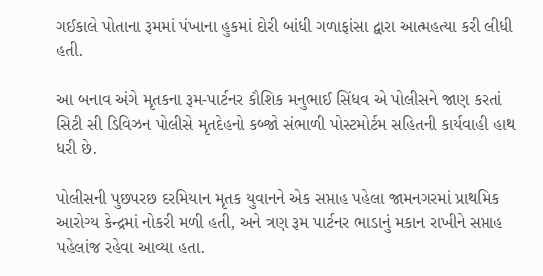ગઈકાલે પોતાના રૂમમાં પંખાના હુકમાં દોરી બાંધી ગળાફાંસા દ્વારા આત્મહત્યા કરી લીધી હતી.

આ બનાવ અંગે મૃતકના રૂમ-પાર્ટનર કૌશિક મનુભાઈ સિંધવ એ પોલીસને જાણ કરતાં સિટી સી ડિવિઝન પોલીસે મૃતદેહનો કબ્જો સંભાળી પોસ્ટમોર્ટમ સહિતની કાર્યવાહી હાથ ધરી છે.

પોલીસની પુછપરછ દરમિયાન મૃતક યુવાનને એક સપ્તાહ પહેલા જામનગરમાં પ્રાથમિક આરોગ્ય કેન્દ્રમાં નોકરી મળી હતી, અને ત્રણ રૂમ પાર્ટનર ભાડાનું મકાન રાખીને સપ્તાહ પહેલાંજ રહેવા આવ્યા હતા.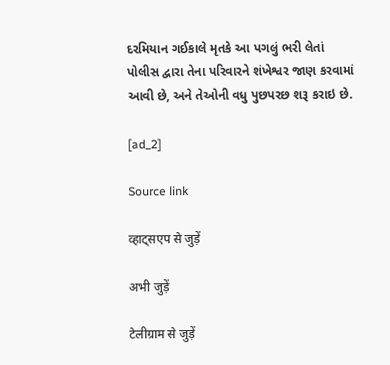દરમિયાન ગઈકાલે મૃતકે આ પગલું ભરી લેતાં પોલીસ દ્વારા તેના પરિવારને શંખેશ્વર જાણ કરવામાં આવી છે, અને તેઓની વધુ પુછપરછ શરૂ કરાઇ છે.

[ad_2]

Source link

व्हाट्सएप से जुड़ें

अभी जुड़ें

टेलीग्राम से जुड़ें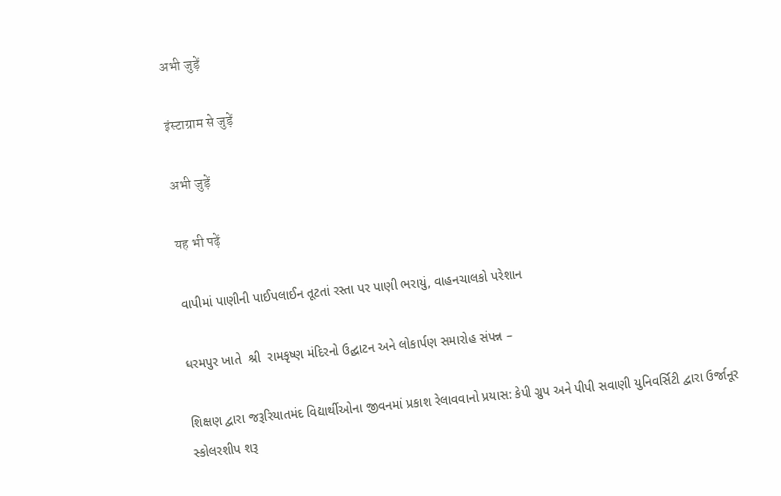अभी जुड़ें

इंस्टाग्राम से जुड़ें

अभी जुड़ें

यह भी पढ़ें

વાપીમાં પાણીની પાઈપલાઈન તૂટતાં રસ્તા પર પાણી ભરાયું, વાહનચાલકો પરેશાન

ધરમપુર ખાતે  શ્રી  રામકૃષ્ણ મંદિરનો ઉદ્ઘાટન અને લોકાર્પણ સમારોહ સંપન્ન –

શિક્ષણ દ્વારા જરૂરિયાતમંદ વિદ્યાર્થીઓના જીવનમાં પ્રકાશ રેલાવવાનો પ્રયાસ: કેપી ગ્રુપ અને પીપી સવાણી યુનિવર્સિટી દ્વારા ઉર્જાનૂર સ્કોલરશીપ શરૂ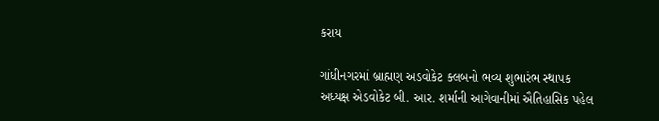કરાય

ગાંધીનગરમાં બ્રાહ્મણ અડવોકેટ ક્લબનો ભવ્ય શુભારંભ સ્થાપક અધ્યક્ષ એડવોકેટ બી. આર. શર્માની આગેવાનીમાં ઐતિહાસિક પહેલ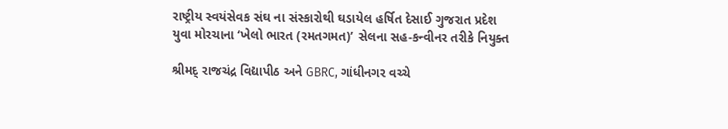રાષ્ટ્રીય સ્વયંસેવક સંઘ ના સંસ્કારોથી ઘડાયેલ હર્ષિત દેસાઈ ગુજરાત પ્રદેશ યુવા મોરચાના ‘ખેલો ભારત (રમતગમત)’ સેલના સહ-કન્વીનર તરીકે નિયુક્ત

શ્રીમદ્ રાજચંદ્ર વિદ્યાપીઠ અને GBRC, ગાંધીનગર વચ્ચે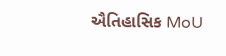ઐતિહાસિક MoU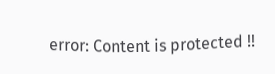error: Content is protected !!